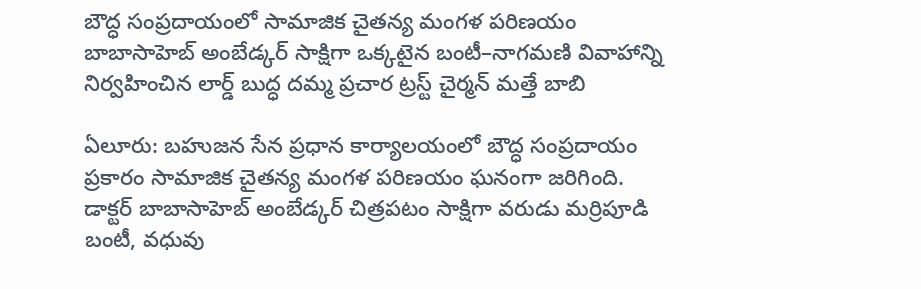బౌద్ధ సంప్రదాయంలో సామాజిక చైతన్య మంగళ పరిణయం
బాబాసాహెబ్ అంబేడ్కర్ సాక్షిగా ఒక్కటైన బంటీ–నాగమణి వివాహాన్ని నిర్వహించిన లార్డ్ బుద్ధ దమ్మ ప్రచార ట్రస్ట్ చైర్మన్ మత్తే బాబి

ఏలూరు: బహుజన సేన ప్రధాన కార్యాలయంలో బౌద్ధ సంప్రదాయం ప్రకారం సామాజిక చైతన్య మంగళ పరిణయం ఘనంగా జరిగింది. డాక్టర్ బాబాసాహెబ్ అంబేడ్కర్ చిత్రపటం సాక్షిగా వరుడు మర్రిపూడి బంటీ, వధువు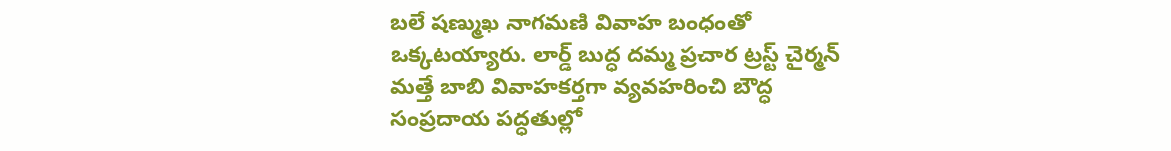బలే షణ్ముఖ నాగమణి వివాహ బంధంతో ఒక్కటయ్యారు. లార్డ్ బుద్ధ దమ్మ ప్రచార ట్రస్ట్ చైర్మన్ మత్తే బాబి వివాహకర్తగా వ్యవహరించి బౌద్ధ సంప్రదాయ పద్ధతుల్లో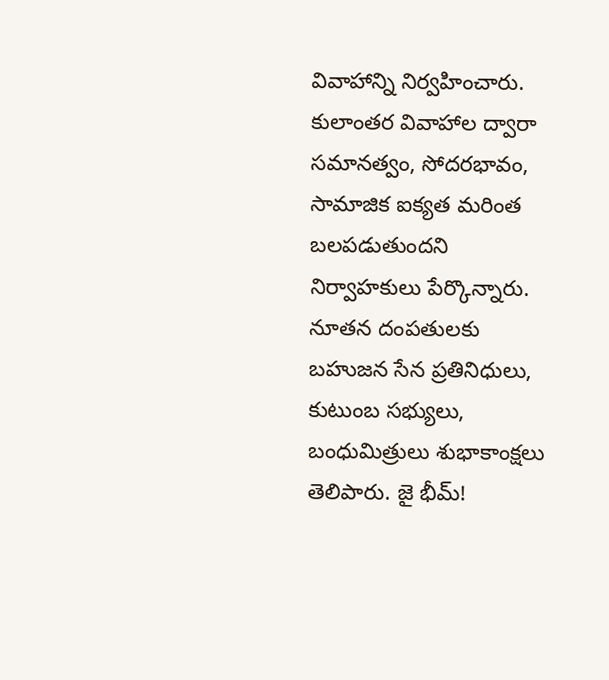వివాహాన్ని నిర్వహించారు. కులాంతర వివాహాల ద్వారా సమానత్వం, సోదరభావం, సామాజిక ఐక్యత మరింత బలపడుతుందని నిర్వాహకులు పేర్కొన్నారు. నూతన దంపతులకు బహుజన సేన ప్రతినిధులు, కుటుంబ సభ్యులు, బంధుమిత్రులు శుభాకాంక్షలు తెలిపారు. జై భీమ్!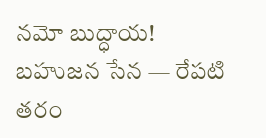నమో బుద్ధాయ! బహుజన సేన — రేపటి తరం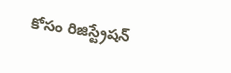కోసం రిజిస్ట్రేషన్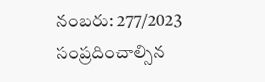నంబరు: 277/2023 సంప్రదించాల్సిన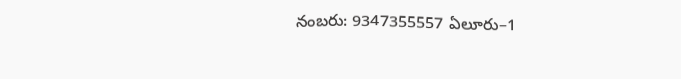నంబరు: 9347355557 ఏలూరు–1